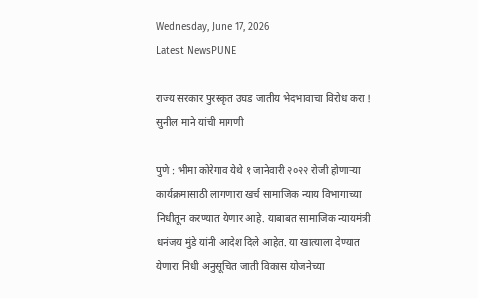Wednesday, June 17, 2026
Latest NewsPUNE

राज्य सरकार पुरस्कृत उघड जातीय भेदभावाचा विरोध करा ! सुनील माने यांची मागणी

पुणे : भीमा कोरेगाव येथे १ जानेवारी २०२२ रोजी होणाऱ्या कार्यक्रमासाठी लागणारा खर्च सामाजिक न्याय विभागाच्या निधीतून करण्यात येणार आहे. याबाबत सामाजिक न्यायमंत्री धनंजय मुंडे यांनी आदेश दिले आहेत. या खात्याला देण्यात येणारा निधी अनुसूचित जाती विकास योजनेच्या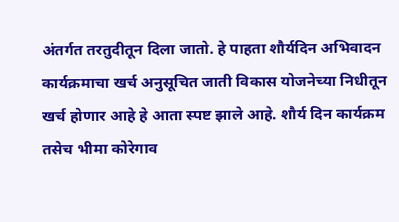अंतर्गत तरतुदीतून दिला जातो. हे पाहता शौर्यदिन अभिवादन कार्यक्रमाचा खर्च अनुसूचित जाती विकास योजनेच्या निधीतून खर्च होणार आहे हे आता स्पष्ट झाले आहे. शौर्य दिन कार्यक्रम तसेच भीमा कोरेगाव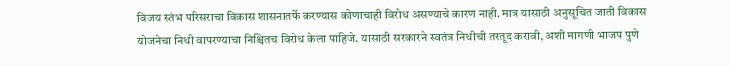विजय स्तंभ परिसराचा विकास शासनातर्फे करण्यास कोणाचाही विरोध असण्याचे कारण नाही. मात्र यासाठी अनुसूचित जाती विकास योजनेचा निधी वापरण्याचा निश्चितच विरोध केला पाहिजे. यासाठी सरकारने स्वतंत्र निधीची तरतूद करावी, अशी मागणी भाजप पुणे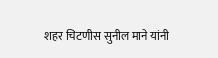शहर चिटणीस सुनील माने यांनी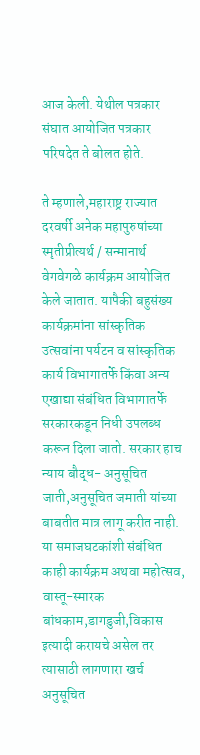आज केली. येथील पत्रकार संघात आयोजित पत्रकार परिषदेत ते बोलत होते.

ते म्हणाले,महाराष्ट्र राज्यात दरवर्षी अनेक महापुरुषांच्या स्मृतीप्रीत्यर्थ / सन्मानार्थ वेगवेगळे कार्यक्रम आयोजित केले जातात. यापैकी बहुसंख्य कार्यक्रमांना सांस्कृतिक उत्सवांना पर्यटन व सांस्कृतिक कार्य विभागातर्फे किंवा अन्य एखाद्या संबंधित विभागातर्फे सरकारकडून निधी उपलब्ध करून दिला जातो. सरकार हाच न्याय बौद्ध- अनुसूचित जाती,अनुसूचित जमाती यांच्या बाबतीत मात्र लागू करीत नाही. या समाजघटकांशी संबंधित काही कार्यक्रम अथवा महोत्सव, वास्तू-स्मारक बांधकाम,डागडुजी,विकास इत्यादी करायचे असेल तर त्यासाठी लागणारा खर्च अनुसूचित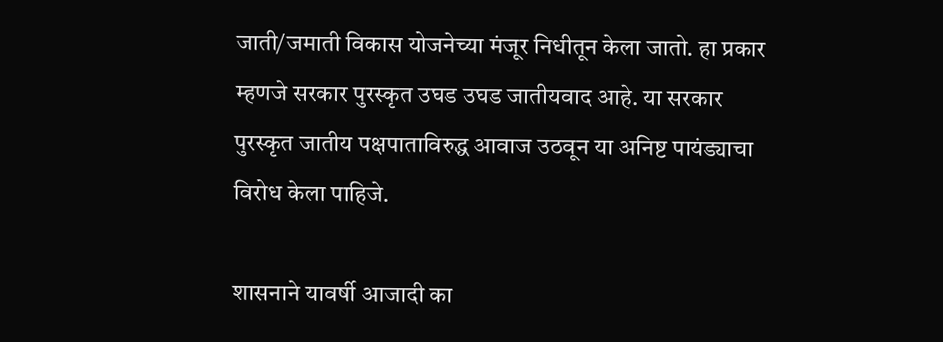जाती/जमाती विकास योजनेच्या मंजूर निधीतून केला जातो. हा प्रकार म्हणजे सरकार पुरस्कृत उघड उघड जातीयवाद आहे. या सरकार पुरस्कृत जातीय पक्षपाताविरुद्ध आवाज उठवून या अनिष्ट पायंड्याचा विरोध केला पाहिजे.

शासनाने यावर्षी आजादी का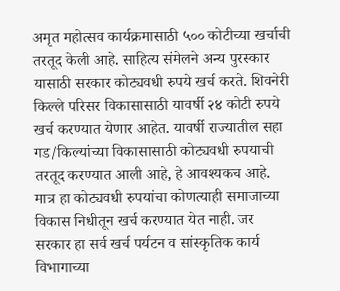अमृत महोत्सव कार्यक्रमासाठी ५०० कोटीच्या खर्चाची तरतूद केली आहे. साहित्य संमेलने अन्य पुरस्कार यासाठी सरकार कोट्यवधी रुपये खर्च करते. शिवनेरी किल्ले परिसर विकासासाठी यावर्षी २४ कोटी रुपये खर्च करण्यात येणार आहेत. यावर्षी राज्यातील सहा गड/किल्यांच्या विकासासाठी कोट्यवधी रुपयाची तरतूद करण्यात आली आहे, हे आवश्यकच आहे. मात्र हा कोट्यवधी रुपयांचा कोणत्याही समाजाच्या विकास निधीतून खर्च करण्यात येत नाही. जर सरकार हा सर्व खर्च पर्यटन व सांस्कृतिक कार्य विभागाच्या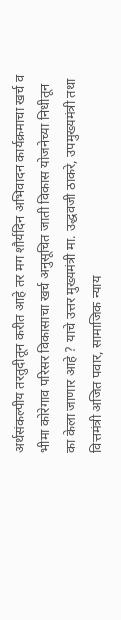अर्थसंकल्पीय तरतुदीतून करीत आहे तर मग शौर्यदिन अभिवादन कार्यक्रमाचा खर्च व भीमा कोरेगाव परिसर विकासाचा खर्च अनुसूचित जाती विकास योजनेच्या निधीतून का केला जाणार आहे ? याचे उत्तर मुख्यमंत्री मा. उद्धवजी ठाकरे, उपमुख्यमंत्री तथा वित्तमंत्री अजित पवार, सामाजिक न्याय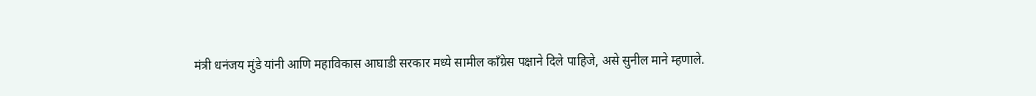मंत्री धनंजय मुंडे यांनी आणि महाविकास आघाडी सरकार मध्ये सामील कॉंग्रेस पक्षाने दिले पाहिजे, असे सुनील माने म्हणाले.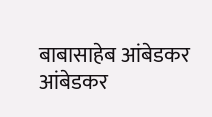बाबासाहेब आंबेडकर आंबेडकर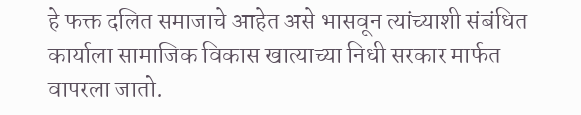हे फक्त दलित समाजाचे आहेत असे भासवून त्यांच्याशी संबंधित कार्याला सामाजिक विकास खात्याच्या निधी सरकार मार्फत वापरला जातो.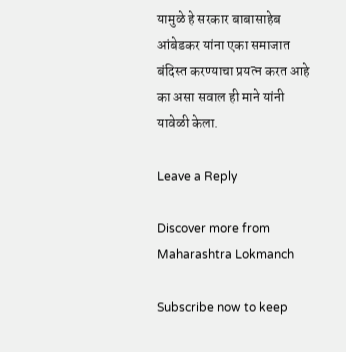यामुळे हे सरकार बाबासाहेब आंबेडकर यांना एका समाजात बंदिस्त करण्याचा प्रयत्न करत आहे का असा सवाल ही माने यांनी यावेळी केला.

Leave a Reply

Discover more from Maharashtra Lokmanch

Subscribe now to keep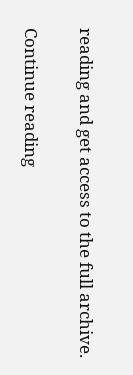reading and get access to the full archive.

Continue reading